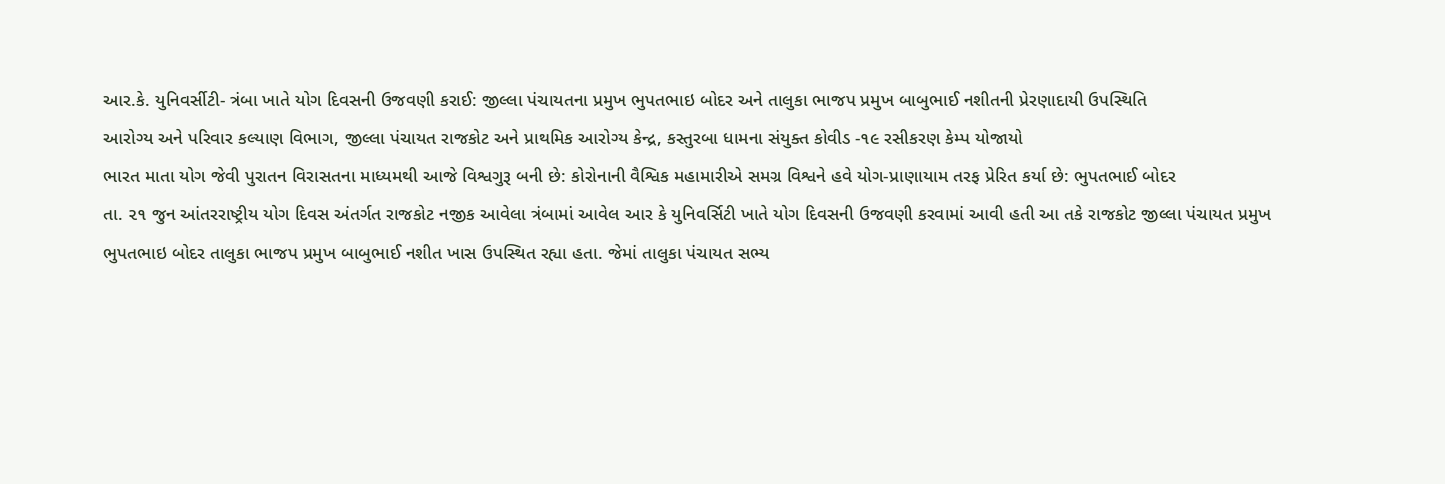આર.કે. યુનિવર્સીટી- ત્રંબા ખાતે યોગ દિવસની ઉજવણી કરાઈ: જીલ્લા પંચાયતના પ્રમુખ ભુપતભાઇ બોદર અને તાલુકા ભાજપ પ્રમુખ બાબુભાઈ નશીતની પ્રેરણાદાયી ઉપસ્થિતિ
આરોગ્ય અને પરિવાર કલ્યાણ વિભાગ, જીલ્લા પંચાયત રાજકોટ અને પ્રાથમિક આરોગ્ય કેન્દ્ર, કસ્તુરબા ધામના સંયુક્ત કોવીડ -૧૯ રસીકરણ કેમ્પ યોજાયો
ભારત માતા યોગ જેવી પુરાતન વિરાસતના માધ્યમથી આજે વિશ્વગુરૂ બની છે: કોરોનાની વૈશ્વિક મહામારીએ સમગ્ર વિશ્વને હવે યોગ-પ્રાણાયામ તરફ પ્રેરિત કર્યા છે: ભુપતભાઈ બોદર
તા. ૨૧ જુન આંતરરાષ્ટ્રીય યોગ દિવસ અંતર્ગત રાજકોટ નજીક આવેલા ત્રંબામાં આવેલ આર કે યુનિવર્સિટી ખાતે યોગ દિવસની ઉજવણી કરવામાં આવી હતી આ તકે રાજકોટ જીલ્લા પંચાયત પ્રમુખ ભુપતભાઇ બોદર તાલુકા ભાજપ પ્રમુખ બાબુભાઈ નશીત ખાસ ઉપસ્થિત રહ્યા હતા. જેમાં તાલુકા પંચાયત સભ્ય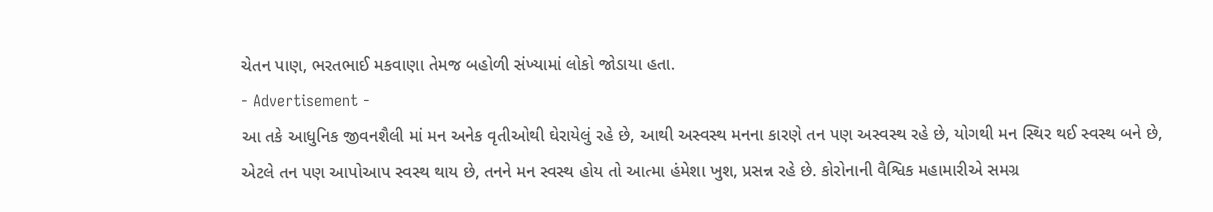ચેતન પાણ, ભરતભાઈ મકવાણા તેમજ બહોળી સંખ્યામાં લોકો જોડાયા હતા.
- Advertisement -
આ તકે આધુનિક જીવનશૈલી માં મન અનેક વૃતીઓથી ઘેરાયેલું રહે છે, આથી અસ્વસ્થ મનના કારણે તન પણ અસ્વસ્થ રહે છે, યોગથી મન સ્થિર થઈ સ્વસ્થ બને છે, એટલે તન પણ આપોઆપ સ્વસ્થ થાય છે, તનને મન સ્વસ્થ હોય તો આત્મા હંમેશા ખુશ, પ્રસન્ન રહે છે. કોરોનાની વૈશ્વિક મહામારીએ સમગ્ર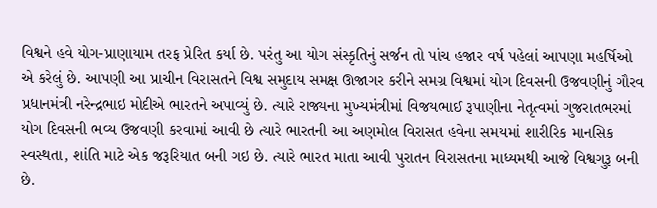વિશ્વને હવે યોગ-પ્રાણાયામ તરફ પ્રેરિત કર્યા છે. પરંતુ આ યોગ સંસ્કૃતિનું સર્જન તો પાંચ હજાર વર્ષ પહેલાં આપણા મહર્ષિઓ એ કરેલું છે. આપણી આ પ્રાચીન વિરાસતને વિશ્વ સમુદાય સમક્ષ ઊજાગર કરીને સમગ્ર વિશ્વમાં યોગ દિવસની ઉજવણીનું ગૌરવ પ્રધાનમંત્રી નરેન્દ્રભાઇ મોદીએ ભારતને અપાવ્યું છે. ત્યારે રાજ્યના મુખ્યમંત્રીમાં વિજયભાઈ રૂપાણીના નેતૃત્વમાં ગુજરાતભરમાં યોગ દિવસની ભવ્ય ઉજવણી કરવામાં આવી છે ત્યારે ભારતની આ અણમોલ વિરાસત હવેના સમયમાં શારીરિક માનસિક સ્વસ્થતા, શાંતિ માટે એક જરૂરિયાત બની ગઇ છે. ત્યારે ભારત માતા આવી પુરાતન વિરાસતના માધ્યમથી આજે વિશ્વગુરૂ બની છે.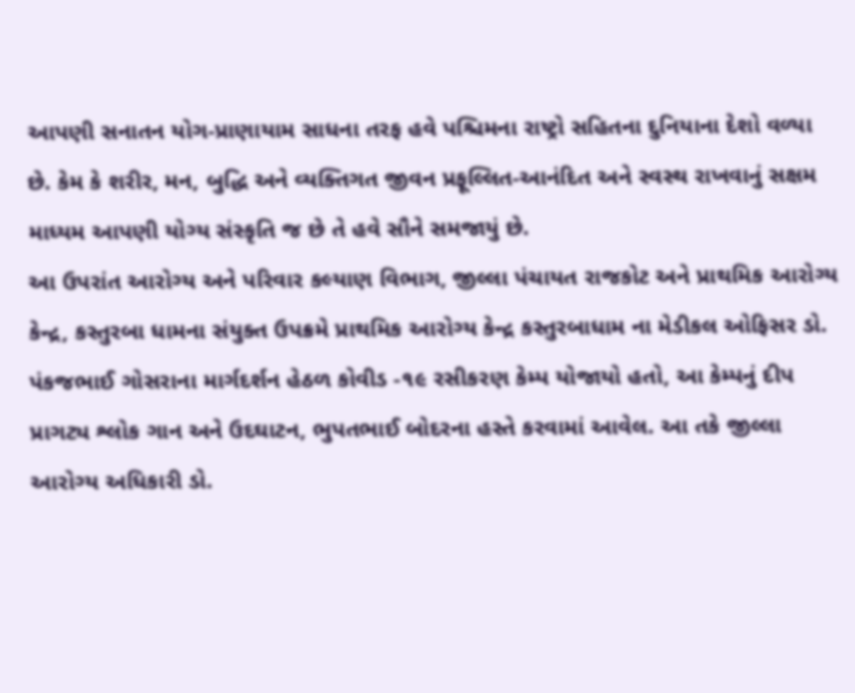આપણી સનાતન યોગ-પ્રાણાયામ સાધના તરફ હવે પશ્ચિમના રાષ્ટ્રો સહિતના દુનિયાના દેશો વળ્યા છે. કેમ કે શરીર, મન, બુદ્ધિ અને વ્યક્તિગત જીવન પ્રફૂલ્લિત-આનંદિત અને સ્વસ્થ રાખવાનું સક્ષમ માધ્યમ આપણી યોગ્ય સંસ્કૃતિ જ છે તે હવે સૌને સમજાયું છે.
આ ઉપરાંત આરોગ્ય અને પરિવાર કલ્યાણ વિભાગ, જીલ્લા પંચાયત રાજકોટ અને પ્રાથમિક આરોગ્ય કેન્દ્ર, કસ્તુરબા ધામના સંયુક્ત ઉપક્રમે પ્રાથમિક આરોગ્ય કેન્દ્ર કસ્તુરબાધામ ના મેડીકલ ઓફિસર ડો. પંકજભાઈ ગોસરાના માર્ગદર્શન હેઠળ કોવીડ -૧૯ રસીકરણ કેમ્પ યોજાયો હતો, આ કેમ્પનું દીપ પ્રાગટ્ય શ્લોક ગાન અને ઉદઘાટન, ભુપતભાઈ બોદરના હસ્તે કરવામાં આવેલ. આ તકે જીલ્લા આરોગ્ય અધિકારી ડો.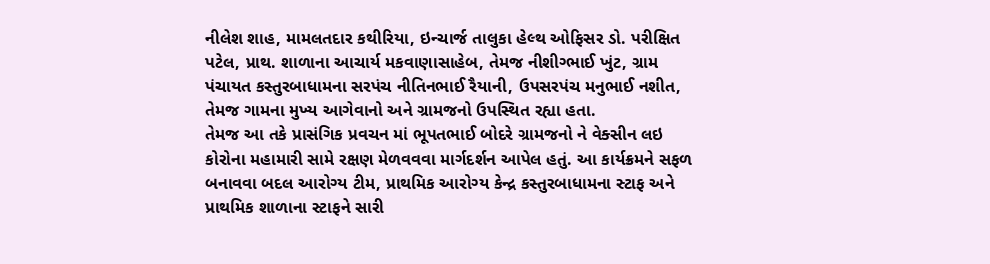નીલેશ શાહ, મામલતદાર કથીરિયા, ઇન્ચાર્જ તાલુકા હેલ્થ ઓફિસર ડો. પરીક્ષિત પટેલ, પ્રાથ. શાળાના આચાર્ય મકવાણાસાહેબ, તેમજ નીશીગ્ભાઈ ખુંટ, ગ્રામ પંચાયત કસ્તુરબાધામના સરપંચ નીતિનભાઈ રૈયાની, ઉપસરપંચ મનુભાઈ નશીત, તેમજ ગામના મુખ્ય આગેવાનો અને ગ્રામજનો ઉપસ્થિત રહ્યા હતા.
તેમજ આ તકે પ્રાસંગિક પ્રવચન માં ભૂપતભાઈ બોદરે ગ્રામજનો ને વેક્સીન લઇ કોરોના મહામારી સામે રક્ષણ મેળવવવા માર્ગદર્શન આપેલ હતું. આ કાર્યક્રમને સફળ બનાવવા બદલ આરોગ્ય ટીમ, પ્રાથમિક આરોગ્ય કેન્દ્ર કસ્તુરબાધામના સ્ટાફ અને પ્રાથમિક શાળાના સ્ટાફને સારી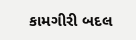કામગીરી બદલ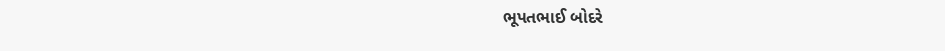ભૂપતભાઈ બોદરે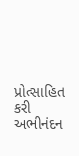પ્રોત્સાહિત કરી અભીનંદન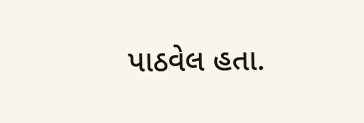પાઠવેલ હતા.